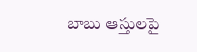బాబు ఆస్తులపై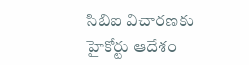సిబిఐ విచారణకు హైకోర్టు ఆదేశం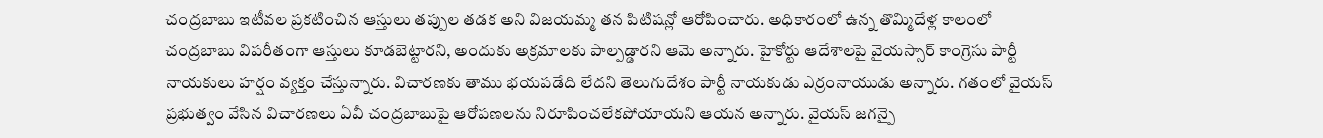చంద్రబాబు ఇటీవల ప్రకటించిన ఆస్తులు తప్పుల తడక అని విజయమ్మ తన పిటిషన్లో ఆరోపించారు. అధికారంలో ఉన్న తొమ్మిదేళ్ల కాలంలో చంద్రబాబు విపరీతంగా ఆస్తులు కూడబెట్టారని, అందుకు అక్రమాలకు పాల్పడ్డారని ఆమె అన్నారు. హైకోర్టు ఆదేశాలపై వైయస్సార్ కాంగ్రెసు పార్టీ నాయకులు హర్షం వ్యక్తం చేస్తున్నారు. విచారణకు తాము భయపడేది లేదని తెలుగుదేశం పార్టీ నాయకుడు ఎర్రంనాయుడు అన్నారు. గతంలో వైయస్ ప్రభుత్వం వేసిన విచారణలు ఏవీ చంద్రబాబుపై ఆరోపణలను నిరూపించలేకపోయాయని ఆయన అన్నారు. వైయస్ జగన్పై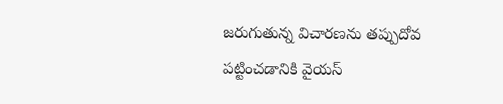జరుగుతున్న విచారణను తప్పుదోవ పట్టించడానికి వైయస్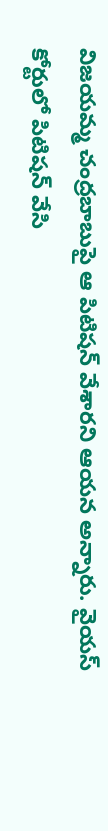విజయమ్మ చంద్రబాబుపై ఆ పిటిషన్ వేశారని ఆయన అన్నారు. వైయస్ కోర్టులో పిటిషన్ వేసి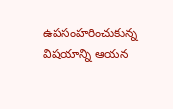ఉపసంహరించుకున్న విషయాన్ని ఆయన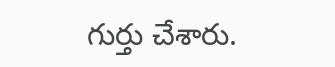గుర్తు చేశారు.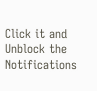Click it and Unblock the Notifications